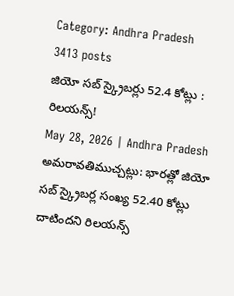Category: Andhra Pradesh
3413 posts
జియో సబ్ స్క్రైబర్లు 52.4 కోట్లు : రిలయన్స్!
May 28, 2026 | Andhra Pradesh
అమరావతిముచ్చట్లు: భారత్లో జియో సబ్ స్క్రైబర్ల సంఖ్య 52.40 కోట్లు దాటిందని రిలయన్స్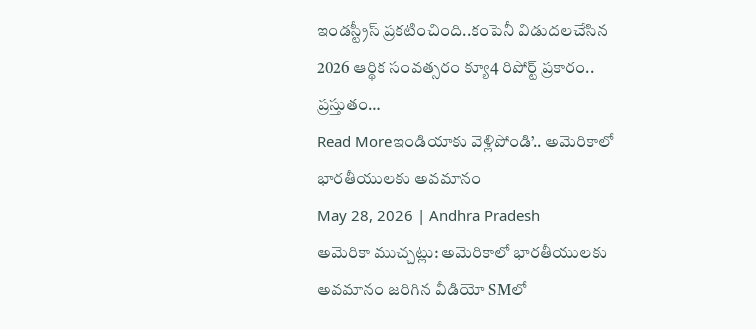ఇండస్ట్రీస్ ప్రకటించింది..కంపెనీ విడుదలచేసిన 2026 ఆర్థిక సంవత్సరం క్యూ4 రిపోర్ట్ ప్రకారం.. ప్రస్తుతం…
Read Moreఇండియాకు వెళ్లిపోండి’.. అమెరికాలో భారతీయులకు అవమానం
May 28, 2026 | Andhra Pradesh
అమెరికా ముచ్చట్లు: అమెరికాలో భారతీయులకు అవమానం జరిగిన వీడియో SMలో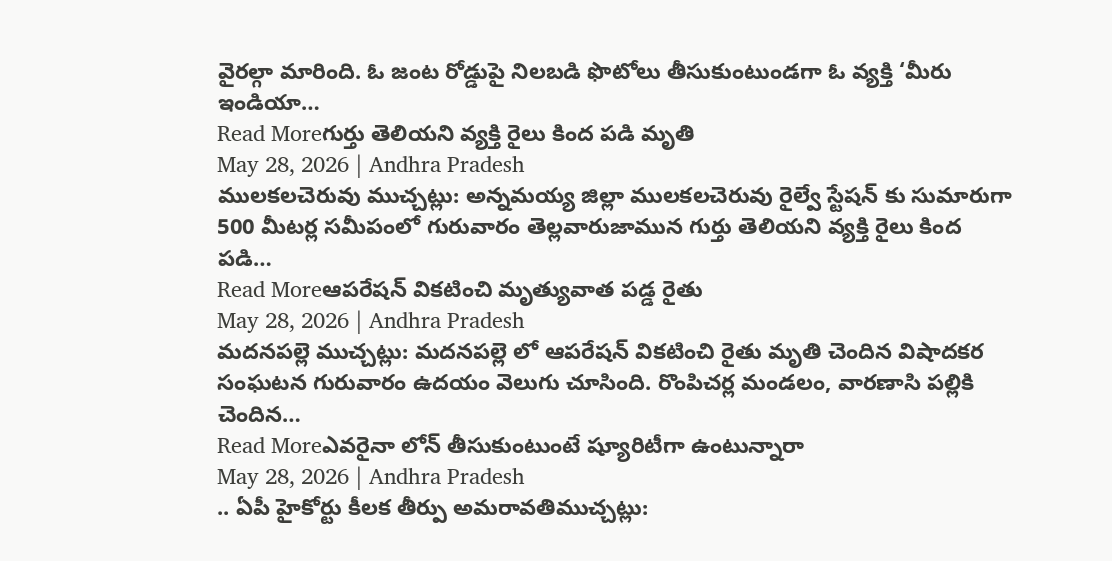వైరల్గా మారింది. ఓ జంట రోడ్డుపై నిలబడి ఫొటోలు తీసుకుంటుండగా ఓ వ్యక్తి ‘మీరు ఇండియా…
Read Moreగుర్తు తెలియని వ్యక్తి రైలు కింద పడి మృతి
May 28, 2026 | Andhra Pradesh
ములకలచెరువు ముచ్చట్లు: అన్నమయ్య జిల్లా ములకలచెరువు రైల్వే స్టేషన్ కు సుమారుగా 500 మీటర్ల సమీపంలో గురువారం తెల్లవారుజామున గుర్తు తెలియని వ్యక్తి రైలు కింద పడి…
Read Moreఆపరేషన్ వికటించి మృత్యువాత పడ్డ రైతు
May 28, 2026 | Andhra Pradesh
మదనపల్లె ముచ్చట్లు: మదనపల్లె లో ఆపరేషన్ వికటించి రైతు మృతి చెందిన విషాదకర సంఘటన గురువారం ఉదయం వెలుగు చూసింది. రొంపిచర్ల మండలం, వారణాసి పల్లికి చెందిన…
Read Moreఎవరైనా లోన్ తీసుకుంటుంటే ష్యూరిటీగా ఉంటున్నారా
May 28, 2026 | Andhra Pradesh
.. ఏపీ హైకోర్టు కీలక తీర్పు అమరావతిముచ్చట్లు: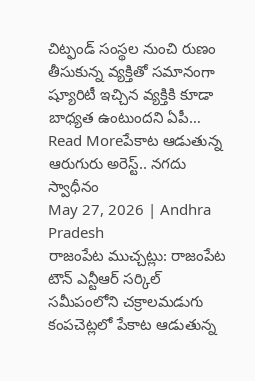చిట్ఫండ్ సంస్థల నుంచి రుణం తీసుకున్న వ్యక్తితో సమానంగా ష్యూరిటీ ఇచ్చిన వ్యక్తికి కూడా బాధ్యత ఉంటుందని ఏపీ…
Read Moreపేకాట ఆడుతున్న ఆరుగురు అరెస్ట్.. నగదు స్వాధీనం
May 27, 2026 | Andhra Pradesh
రాజంపేట ముచ్చట్లు: రాజంపేట టౌన్ ఎన్టీఆర్ సర్కిల్ సమీపంలోని చక్రాలమడుగు కంపచెట్లలో పేకాట ఆడుతున్న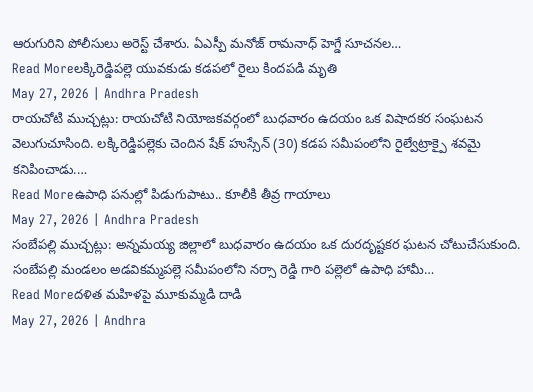ఆరుగురిని పోలీసులు అరెస్ట్ చేశారు. ఏఎస్పీ మనోజ్ రామనాధ్ హెగ్డే సూచనల…
Read Moreలక్కిరెడ్డిపల్లె యువకుడు కడపలో రైలు కిందపడి మృతి
May 27, 2026 | Andhra Pradesh
రాయచోటి ముచ్చట్లు: రాయచోటి నియోజకవర్గంలో బుధవారం ఉదయం ఒక విషాదకర సంఘటన వెలుగుచూసింది. లక్కిరెడ్డిపల్లెకు చెందిన షేక్ హుస్సేన్ (30) కడప సమీపంలోని రైల్వేట్రాక్పై శవమై కనిపించాడు.…
Read Moreఉపాధి పనుల్లో పిడుగుపాటు.. కూలీకి తీవ్ర గాయాలు
May 27, 2026 | Andhra Pradesh
సంబేపల్లి ముచ్చట్లు: అన్నమయ్య జిల్లాలో బుధవారం ఉదయం ఒక దురదృష్టకర ఘటన చోటుచేసుకుంది. సంబేపల్లి మండలం అడవికమ్మపల్లె సమీపంలోని నర్సా రెడ్డి గారి పల్లెలో ఉపాధి హామీ…
Read Moreదళిత మహిళపై మూకుమ్మడి దాడి
May 27, 2026 | Andhra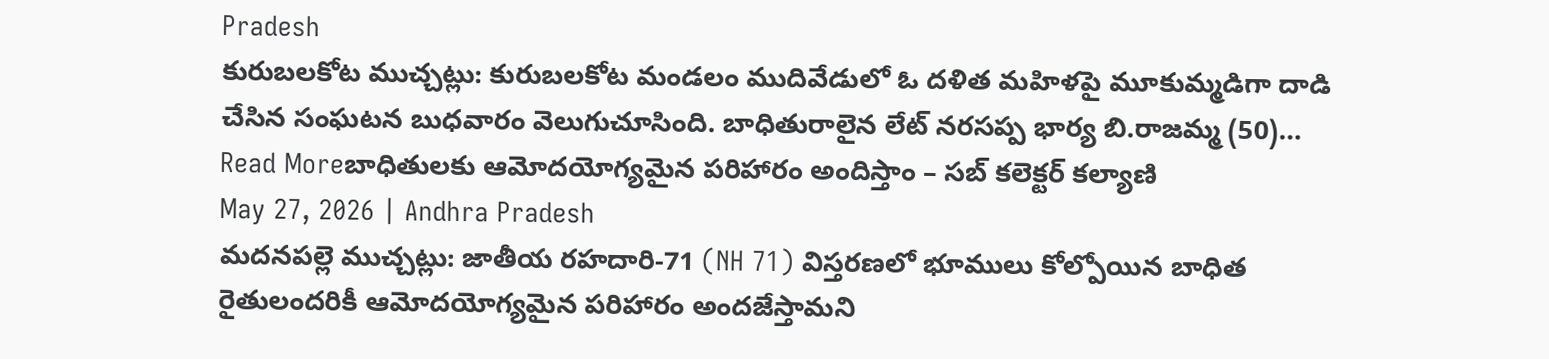Pradesh
కురుబలకోట ముచ్చట్లు: కురుబలకోట మండలం ముదివేడులో ఓ దళిత మహిళపై మూకుమ్మడిగా దాడి చేసిన సంఘటన బుధవారం వెలుగుచూసింది. బాధితురాలైన లేట్ నరసప్ప భార్య బి.రాజమ్మ (50)…
Read Moreబాధితులకు ఆమోదయోగ్యమైన పరిహారం అందిస్తాం – సబ్ కలెక్టర్ కల్యాణి
May 27, 2026 | Andhra Pradesh
మదనపల్లె ముచ్చట్లు: జాతీయ రహదారి-71 (NH 71) విస్తరణలో భూములు కోల్పోయిన బాధిత రైతులందరికీ ఆమోదయోగ్యమైన పరిహారం అందజేస్తామని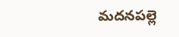మదనపల్లె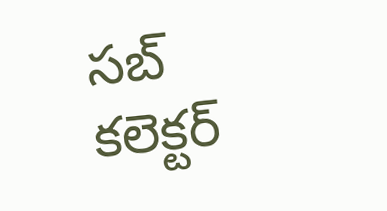సబ్ కలెక్టర్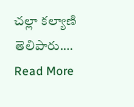చల్లా కల్యాణి తెలిపారు.…
Read More